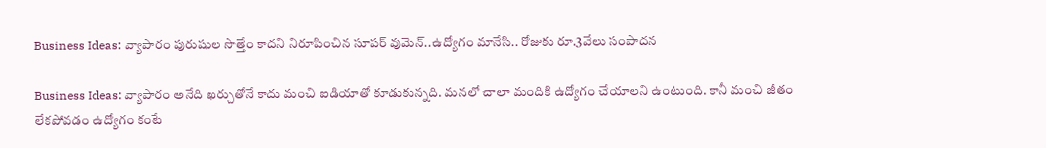Business Ideas: వ్యాపారం పురుషుల సొత్తేం కాదని నిరూపించిన సూపర్ వుమెన్..ఉద్యోగం మానేసి.. రోజుకు రూ.3వేలు సంపాదన

Business Ideas: వ్యాపారం అనేది ఖర్చుతోనే కాదు మంచి ఐడియాతో కూడుకున్నది. మనలో చాలా మందికి ఉద్యోగం చేయాలని ఉంటుంది. కానీ మంచి జీతం లేకపోవడం ఉద్యోగం కంటే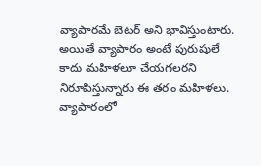వ్యాపారమే బెటర్ అని భావిస్తుంటారు. అయితే వ్యాపారం అంటే పురుషులే కాదు మహిళలూ చేయగలరని నిరూపిస్తున్నారు ఈ తరం మహిళలు. వ్యాపారంలో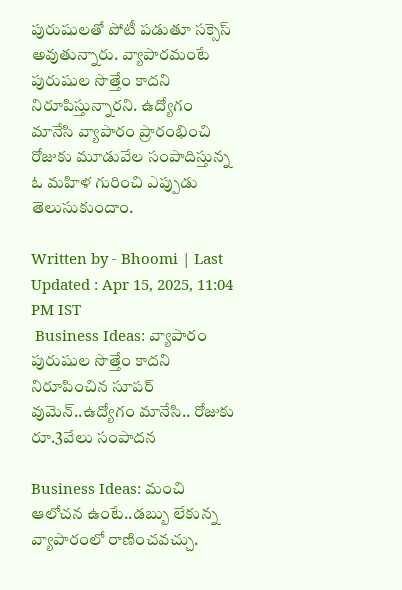పురుషులతో పోటీ పడుతూ సక్సెస్ అవుతున్నారు. వ్యాపారమంటే పురుషుల సొత్తేం కాదని నిరూపిస్తున్నారని. ఉద్యోగం మానేసి వ్యాపారం ప్రారంభించి రోజుకు మూడువేల సంపాదిస్తున్న ఓ మహిళ గురించి ఎప్పుడు తెలుసుకుందాం.

Written by - Bhoomi | Last Updated : Apr 15, 2025, 11:04 PM IST
 Business Ideas: వ్యాపారం పురుషుల సొత్తేం కాదని నిరూపించిన సూపర్ వుమెన్..ఉద్యోగం మానేసి.. రోజుకు రూ.3వేలు సంపాదన

Business Ideas: మంచి ఆలోచన ఉంటే..డబ్బు లేకున్న వ్యాపారంలో రాణించవచ్చు.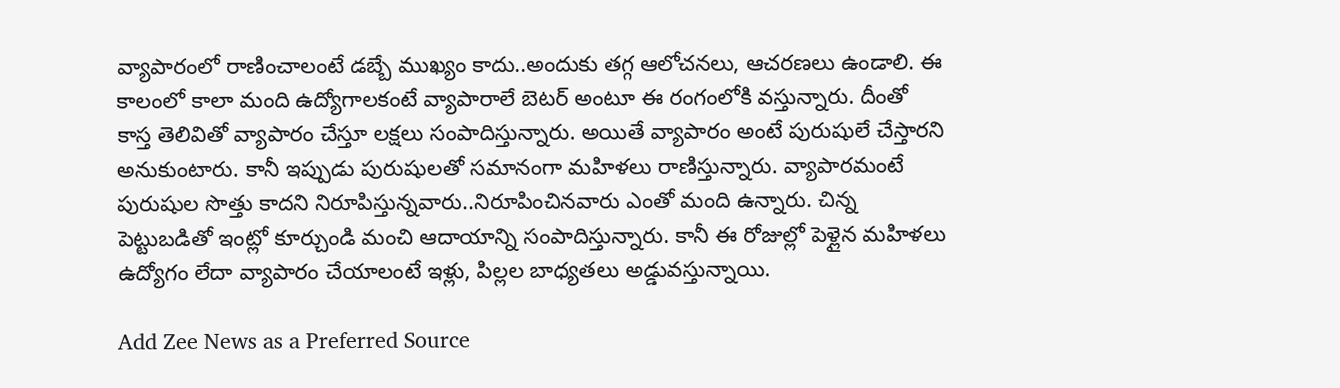వ్యాపారంలో రాణించాలంటే డబ్బే ముఖ్యం కాదు..అందుకు తగ్గ ఆలోచనలు, ఆచరణలు ఉండాలి. ఈ కాలంలో కాలా మంది ఉద్యోగాలకంటే వ్యాపారాలే బెటర్ అంటూ ఈ రంగంలోకి వస్తున్నారు. దీంతో కాస్త తెలివితో వ్యాపారం చేస్తూ లక్షలు సంపాదిస్తున్నారు. అయితే వ్యాపారం అంటే పురుషులే చేస్తారని అనుకుంటారు. కానీ ఇప్పుడు పురుషులతో సమానంగా మహిళలు రాణిస్తున్నారు. వ్యాపారమంటే పురుషుల సొత్తు కాదని నిరూపిస్తున్నవారు..నిరూపించినవారు ఎంతో మంది ఉన్నారు. చిన్న పెట్టుబడితో ఇంట్లో కూర్చుండి మంచి ఆదాయాన్ని సంపాదిస్తున్నారు. కానీ ఈ రోజుల్లో పెళ్లైన మహిళలు ఉద్యోగం లేదా వ్యాపారం చేయాలంటే ఇళ్లు, పిల్లల బాధ్యతలు అడ్డువస్తున్నాయి.

Add Zee News as a Preferred Source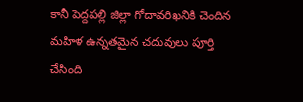కానీ పెద్దపల్లి జిల్లా గోదావరిఖనికి చెందిన మహిళ ఉన్నతమైన చదువులు పూర్తి చేసింది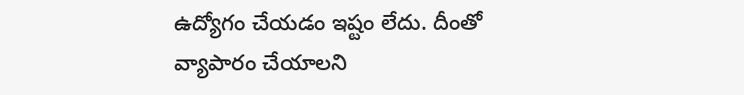ఉద్యోగం చేయడం ఇష్టం లేదు. దీంతో వ్యాపారం చేయాలని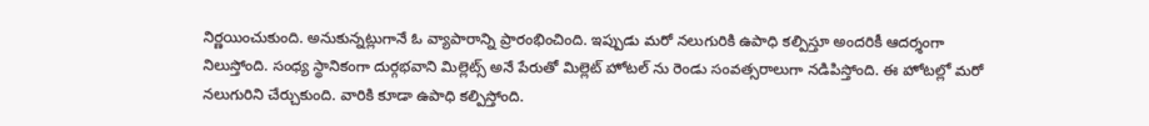నిర్ణయించుకుంది. అనుకున్నట్లుగానే ఓ వ్యాపారాన్ని ప్రారంభించింది. ఇప్పుడు మరో నలుగురికి ఉపాధి కల్పిస్తూ అందరికీ ఆదర్శంగా నిలుస్తోంది. సంధ్య స్థానికంగా దుర్గభవాని మిల్లెట్స్ అనే పేరుతో మిల్లెట్ హోటల్ ను రెండు సంవత్సరాలుగా నడిపిస్తోంది. ఈ హోటల్లో మరో నలుగురిని చేర్చుకుంది. వారికి కూడా ఉపాధి కల్పిస్తోంది.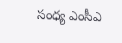సంధ్య ఎంసీఎ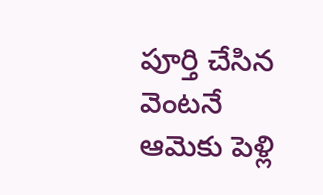పూర్తి చేసిన వెంటనే ఆమెకు పెళ్లి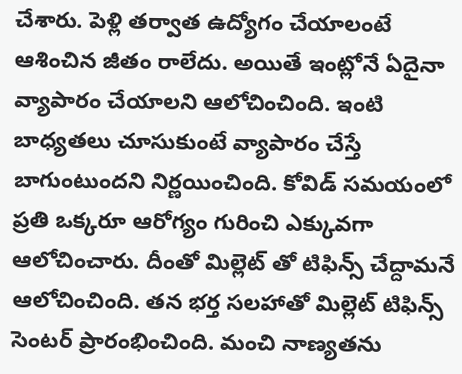చేశారు. పెళ్లి తర్వాత ఉద్యోగం చేయాలంటే ఆశించిన జీతం రాలేదు. అయితే ఇంట్లోనే ఏదైనా వ్యాపారం చేయాలని ఆలోచించింది. ఇంటి బాధ్యతలు చూసుకుంటే వ్యాపారం చేస్తే బాగుంటుందని నిర్ణయించింది. కోవిడ్ సమయంలో ప్రతి ఒక్కరూ ఆరోగ్యం గురించి ఎక్కువగా ఆలోచించారు. దీంతో మిల్లెట్ తో టిఫిన్స్ చేద్దామనే ఆలోచించింది. తన భర్త సలహాతో మిల్లెట్ టిఫిన్స్ సెంటర్ ప్రారంభించింది. మంచి నాణ్యతను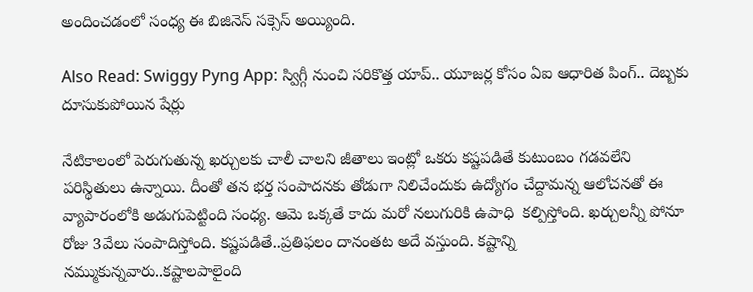అందించడంలో సంధ్య ఈ బిజినెస్ సక్సెస్ అయ్యింది.

Also Read: Swiggy Pyng App: స్విగ్గీ నుంచి సరికొత్త యాప్.. యూజర్ల కోసం ఏఐ ఆధారిత పింగ్.. దెబ్బకు దూసుకుపోయిన షేర్లు

నేటికాలంలో పెరుగుతున్న ఖర్చులకు చాలీ చాలని జీతాలు ఇంట్లో ఒకరు కష్టపడితే కుటుంబం గడవలేని పరిస్థితులు ఉన్నాయి. దీంతో తన భర్త సంపాదనకు తోడుగా నిలిచేందుకు ఉద్యోగం చేద్దామన్న ఆలోచనతో ఈ వ్యాపారంలోకి అడుగుపెట్టింది సంధ్య. ఆమె ఒక్కతే కాదు మరో నలుగురికి ఉపాధి  కల్పిస్తోంది. ఖర్చులన్నీ పోనూ రోజు 3వేలు సంపాదిస్తోంది. కష్టపడితే..ప్రతిఫలం దానంతట అదే వస్తుంది. కష్టాన్ని నమ్ముకున్నవారు..కష్టాలపాలైంది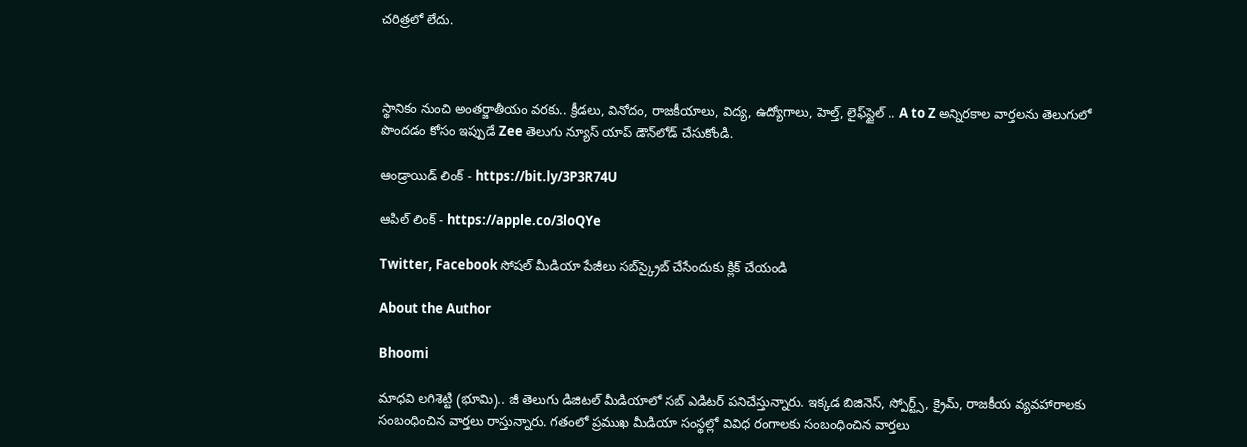చరిత్రలో లేదు.



స్థానికం నుంచి అంతర్జాతీయం వరకు.. క్రీడలు, వినోదం, రాజకీయాలు, విద్య, ఉద్యోగాలు, హెల్త్, లైఫ్‌స్టైల్ .. A to Z అన్నిరకాల వార్తలను తెలుగులో పొందడం కోసం ఇప్పుడే Zee తెలుగు న్యూస్ యాప్ డౌన్‌లోడ్ చేసుకోండి.

ఆండ్రాయిడ్ లింక్ - https://bit.ly/3P3R74U

ఆపిల్ లింక్ - https://apple.co/3loQYe

Twitter, Facebook సోషల్ మీడియా పేజీలు సబ్‌స్క్రైబ్ చేసేందుకు క్లిక్ చేయండి

About the Author

Bhoomi

మాధవి లగిశెట్టి (భూమి).. జీ తెలుగు డిజిటల్ మీడియాలో సబ్ ఎడిటర్ పనిచేస్తున్నారు. ఇక్కడ బిజినెస్, స్పోర్ట్స్, క్రైమ్, రాజకీయ వ్యవహారాలకు సంబంధించిన వార్తలు రాస్తున్నారు. గతంలో ప్రముఖ మీడియా సంస్థల్లో వివిధ రంగాలకు సంబంధించిన వార్తలు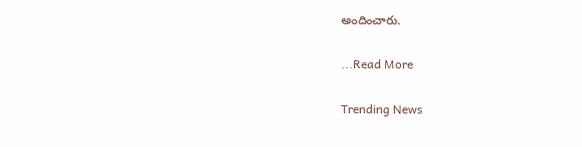అందించారు.

...Read More

Trending News